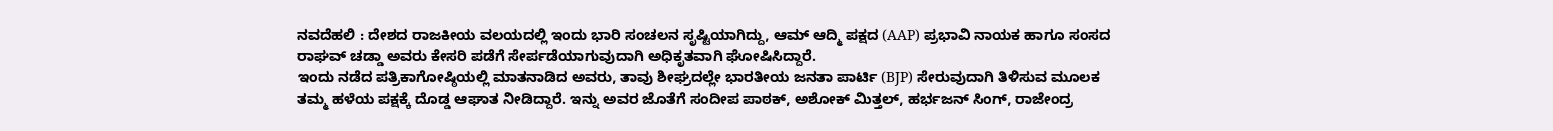ನವದೆಹಲಿ : ದೇಶದ ರಾಜಕೀಯ ವಲಯದಲ್ಲಿ ಇಂದು ಭಾರಿ ಸಂಚಲನ ಸೃಷ್ಟಿಯಾಗಿದ್ದು, ಆಮ್ ಆದ್ಮಿ ಪಕ್ಷದ (AAP) ಪ್ರಭಾವಿ ನಾಯಕ ಹಾಗೂ ಸಂಸದ ರಾಘವ್ ಚಡ್ಡಾ ಅವರು ಕೇಸರಿ ಪಡೆಗೆ ಸೇರ್ಪಡೆಯಾಗುವುದಾಗಿ ಅಧಿಕೃತವಾಗಿ ಘೋಷಿಸಿದ್ದಾರೆ.
ಇಂದು ನಡೆದ ಪತ್ರಿಕಾಗೋಷ್ಠಿಯಲ್ಲಿ ಮಾತನಾಡಿದ ಅವರು, ತಾವು ಶೀಘ್ರದಲ್ಲೇ ಭಾರತೀಯ ಜನತಾ ಪಾರ್ಟಿ (BJP) ಸೇರುವುದಾಗಿ ತಿಳಿಸುವ ಮೂಲಕ ತಮ್ಮ ಹಳೆಯ ಪಕ್ಷಕ್ಕೆ ದೊಡ್ಡ ಆಘಾತ ನೀಡಿದ್ದಾರೆ. ಇನ್ನು ಅವರ ಜೊತೆಗೆ ಸಂದೀಪ ಪಾಠಕ್, ಅಶೋಕ್ ಮಿತ್ತಲ್, ಹರ್ಭಜನ್ ಸಿಂಗ್, ರಾಜೇಂದ್ರ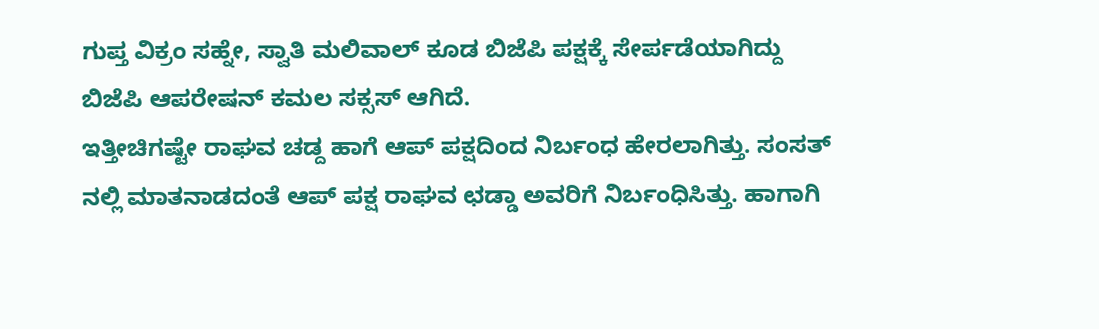ಗುಪ್ತ ವಿಕ್ರಂ ಸಹ್ನೇ, ಸ್ವಾತಿ ಮಲಿವಾಲ್ ಕೂಡ ಬಿಜೆಪಿ ಪಕ್ಷಕ್ಕೆ ಸೇರ್ಪಡೆಯಾಗಿದ್ದು ಬಿಜೆಪಿ ಆಪರೇಷನ್ ಕಮಲ ಸಕ್ಸಸ್ ಆಗಿದೆ.
ಇತ್ತೀಚಿಗಷ್ಟೇ ರಾಘವ ಚಡ್ದ ಹಾಗೆ ಆಪ್ ಪಕ್ಷದಿಂದ ನಿರ್ಬಂಧ ಹೇರಲಾಗಿತ್ತು. ಸಂಸತ್ ನಲ್ಲಿ ಮಾತನಾಡದಂತೆ ಆಪ್ ಪಕ್ಷ ರಾಘವ ಛಡ್ಡಾ ಅವರಿಗೆ ನಿರ್ಬಂಧಿಸಿತ್ತು. ಹಾಗಾಗಿ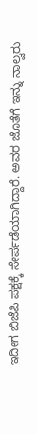ಇದೀಗ ಬಿಜೆಪಿ ಪಕ್ಷಕ್ಕೆ ಸೇರ್ಪಡೆಯಾಗಿದ್ದಾರೆ. ಅವರ ಜೊತೆಗೆ ಇನ್ನು ನಾಲ್ವರು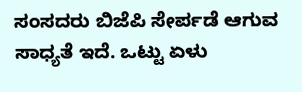ಸಂಸದರು ಬಿಜೆಪಿ ಸೇರ್ಪಡೆ ಆಗುವ ಸಾಧ್ಯತೆ ಇದೆ. ಒಟ್ಟು ಏಳು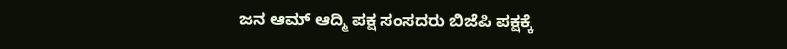ಜನ ಆಮ್ ಆದ್ಮಿ ಪಕ್ಷ ಸಂಸದರು ಬಿಜೆಪಿ ಪಕ್ಷಕ್ಕೆ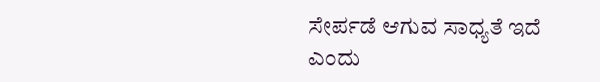ಸೇರ್ಪಡೆ ಆಗುವ ಸಾಧ್ಯತೆ ಇದೆ ಎಂದು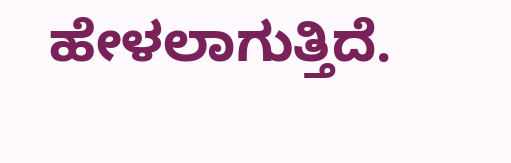ಹೇಳಲಾಗುತ್ತಿದೆ.